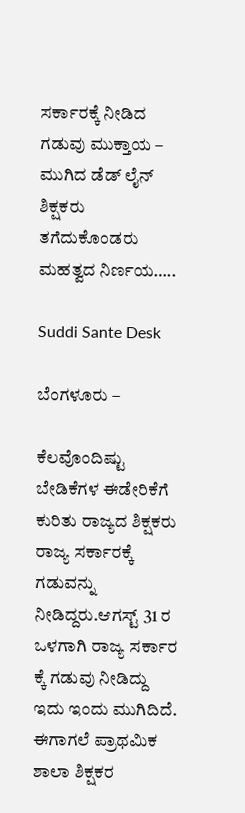ಸರ್ಕಾರಕ್ಕೆ ನೀಡಿದ ಗಡುವು ಮುಕ್ತಾಯ – ಮುಗಿದ ಡೆಡ್ ಲೈನ್ ಶಿಕ್ಷಕರು ತಗೆದುಕೊಂಡರು ಮಹತ್ವದ ನಿರ್ಣಯ…..

Suddi Sante Desk

ಬೆಂಗಳೂರು –

ಕೆಲವೊಂದಿಷ್ಟು ಬೇಡಿಕೆಗಳ ಈಡೇರಿಕೆಗೆ ಕುರಿತು ರಾಜ್ಯದ ಶಿಕ್ಷಕರು ರಾಜ್ಯ ಸರ್ಕಾರಕ್ಕೆ ಗಡುವನ್ನು ನೀಡಿದ್ದರು.ಆಗಸ್ಟ್ 31 ರ ಒಳಗಾಗಿ ರಾಜ್ಯ ಸರ್ಕಾರ ಕ್ಕೆ ಗಡುವು ನೀಡಿದ್ದು ಇದು ಇಂದು ಮುಗಿದಿದೆ‌. ಈಗಾಗಲೆ ಪ್ರಾಥಮಿಕ ಶಾಲಾ ಶಿಕ್ಷಕರ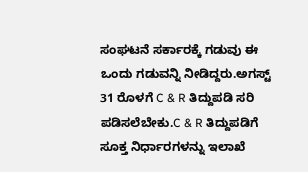ಸಂಘಟನೆ ಸರ್ಕಾರಕ್ಕೆ ಗಡುವು ಈ ಒಂದು ಗಡುವನ್ನಿ ನೀಡಿದ್ದರು.ಅಗಸ್ಟ್ 31 ರೊಳಗೆ C & R ತಿದ್ದುಪಡಿ ಸರಿ ಪಡಿಸಲೆಬೇಕು.C & R ತಿದ್ದುಪಡಿಗೆ ಸೂಕ್ತ ನಿರ್ಧಾರಗಳನ್ನು ಇಲಾಖೆ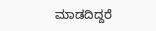ಮಾಡದಿದ್ದರೆ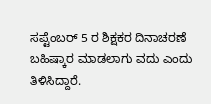ಸಪ್ಟೆಂಬರ್ 5 ರ ಶಿಕ್ಷಕರ ದಿನಾಚರಣೆ ಬಹಿಷ್ಕಾರ ಮಾಡಲಾಗು ವದು ಎಂದು ತಿಳಿಸಿದ್ದಾರೆ.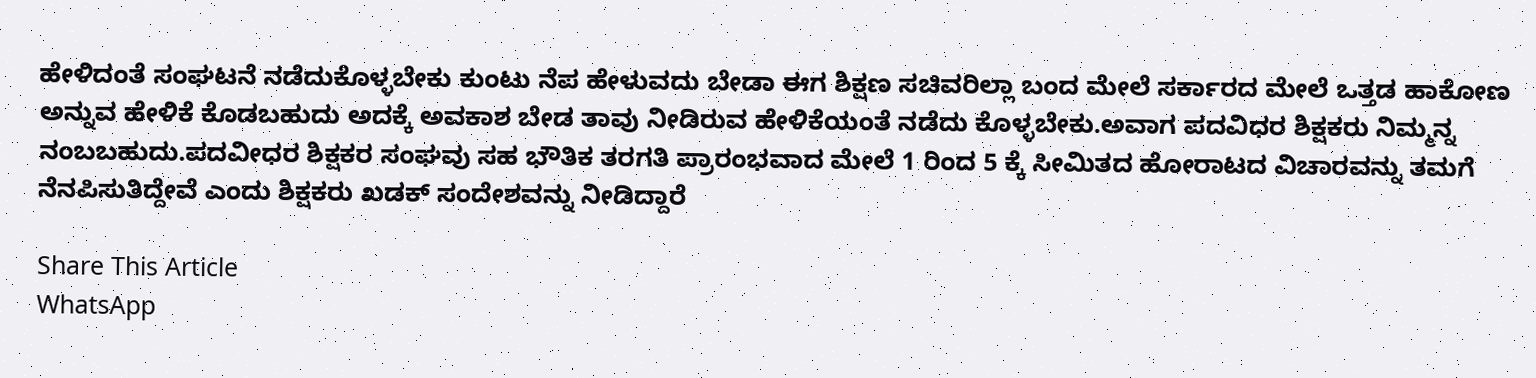ಹೇಳಿದಂತೆ ಸಂಘಟನೆ ನಡೆದುಕೊಳ್ಳಬೇಕು ಕುಂಟು ನೆಪ ಹೇಳುವದು ಬೇಡಾ ಈಗ ಶಿಕ್ಷಣ ಸಚಿವರಿಲ್ಲಾ ಬಂದ ಮೇಲೆ ಸರ್ಕಾರದ ಮೇಲೆ ಒತ್ತಡ ಹಾಕೋಣ ಅನ್ನುವ ಹೇಳಿಕೆ ಕೊಡಬಹುದು ಅದಕ್ಕೆ ಅವಕಾಶ ಬೇಡ ತಾವು ನೀಡಿರುವ ಹೇಳಿಕೆಯಂತೆ ನಡೆದು ಕೊಳ್ಳಬೇಕು.ಅವಾಗ ಪದವಿಧರ ಶಿಕ್ಷಕರು ನಿಮ್ಮನ್ನ ನಂಬಬಹುದು.ಪದವೀಧರ ಶಿಕ್ಷಕರ ಸಂಘವು ಸಹ ಭೌತಿಕ ತರಗತಿ ಪ್ರಾರಂಭವಾದ ಮೇಲೆ 1 ರಿಂದ 5 ಕ್ಕೆ ಸೀಮಿತದ ಹೋರಾಟದ ವಿಚಾರವನ್ನು ತಮಗೆ ನೆನಪಿಸುತಿದ್ದೇವೆ ಎಂದು ಶಿಕ್ಷಕರು ಖಡಕ್ ಸಂದೇಶವನ್ನು ನೀಡಿದ್ದಾರೆ

Share This Article
WhatsApp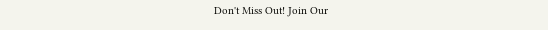Don't Miss Out! Join Our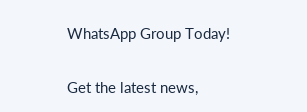WhatsApp Group Today!

Get the latest news,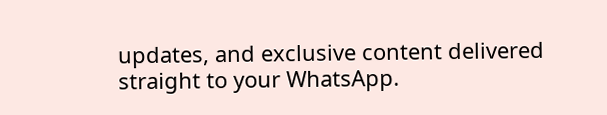updates, and exclusive content delivered straight to your WhatsApp.